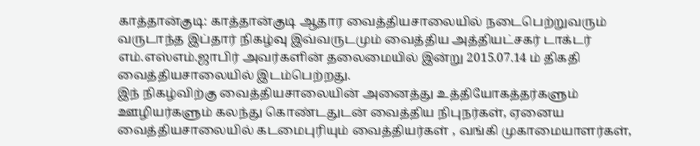காத்தான்குடி: காத்தான்குடி ஆதார வைத்தியசாலையில் நடைபெற்றுவரும் வருடாந்த இப்தார் நிகழ்வு இவ்வருடமும் வைத்திய அத்தியட்சகர் டாக்டர் எம்.எஸ்எம்.ஜாபிர் அவர்களின் தலைமையில் இன்று 2015.07.14 ம் திகதி வைத்தியசாலையில் இடம்பெற்றது.
இந் நிகழ்விற்கு வைத்தியசாலையின் அனைத்து உத்தியோகத்தர்களும் ஊழியர்களும் கலந்து கொண்டதுடன் வைத்திய நிபுநர்கள், ஏனைய வைத்தியசாலையில் கடமைபுரியும் வைத்தியர்கள் , வங்கி முகாமையாளர்கள்,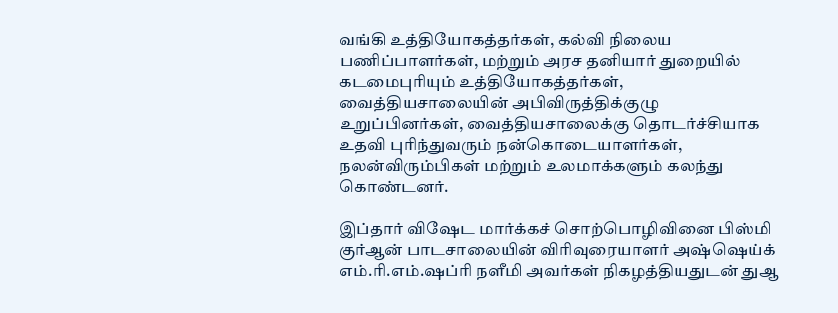வங்கி உத்தியோகத்தர்கள், கல்வி நிலைய பணிப்பாளர்கள், மற்றும் அரச தனியார் துறையில் கடமைபுரியும் உத்தியோகத்தர்கள், வைத்தியசாலையின் அபிவிருத்திக்குழு உறுப்பினர்கள், வைத்தியசாலைக்கு தொடர்ச்சியாக உதவி புரிந்துவரும் நன்கொடையாளர்கள், நலன்விரும்பிகள் மற்றும் உலமாக்களும் கலந்து கொண்டனர்.

இப்தார் விஷேட மார்க்கச் சொற்பொழிவினை பிஸ்மி குர்ஆன் பாடசாலையின் விரிவுரையாளர் அஷ்ஷெய்க் எம்.ரி.எம்.ஷப்ரி நளீமி அவர்கள் நிகழத்தியதுடன் துஆ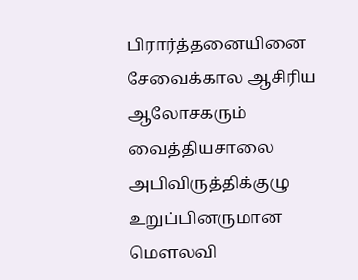பிரார்த்தனையினை சேவைக்கால ஆசிரிய ஆலோசகரும் வைத்தியசாலை அபிவிருத்திக்குழு உறுப்பினருமான மௌலவி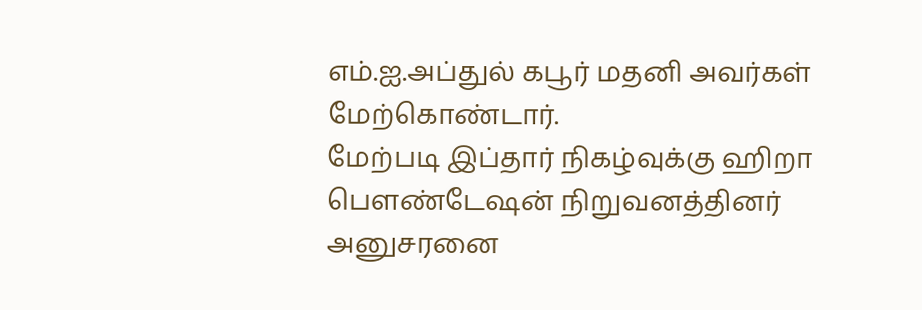எம்.ஐ.அப்துல் கபூர் மதனி அவர்கள் மேற்கொண்டார்.
மேற்படி இப்தார் நிகழ்வுக்கு ஹிறா பௌண்டேஷன் நிறுவனத்தினர் அனுசரனை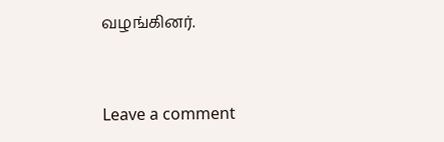வழங்கினர்.



Leave a comment